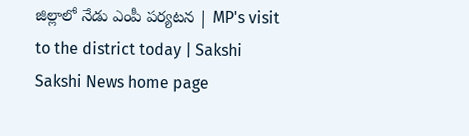జిల్లాలో నేడు ఎంపీ పర్యటన | MP's visit to the district today | Sakshi
Sakshi News home page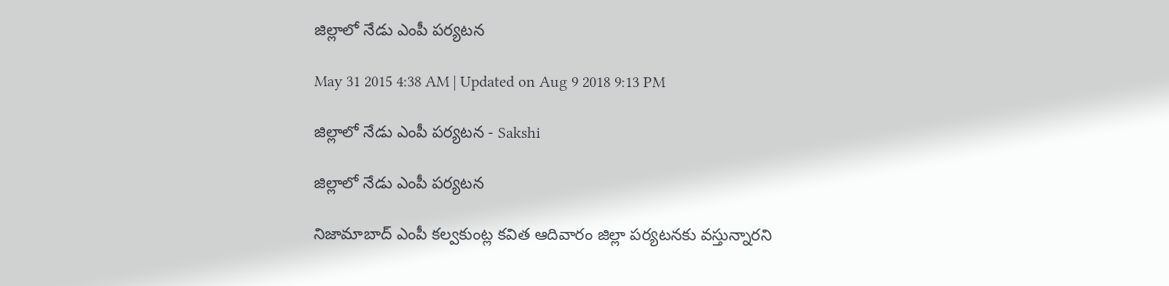జిల్లాలో నేడు ఎంపీ పర్యటన

May 31 2015 4:38 AM | Updated on Aug 9 2018 9:13 PM

జిల్లాలో నేడు ఎంపీ పర్యటన - Sakshi

జిల్లాలో నేడు ఎంపీ పర్యటన

నిజామాబాద్ ఎంపీ కల్వకుంట్ల కవిత ఆదివారం జిల్లా పర్యటనకు వస్తున్నారని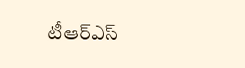టీఆర్‌ఎస్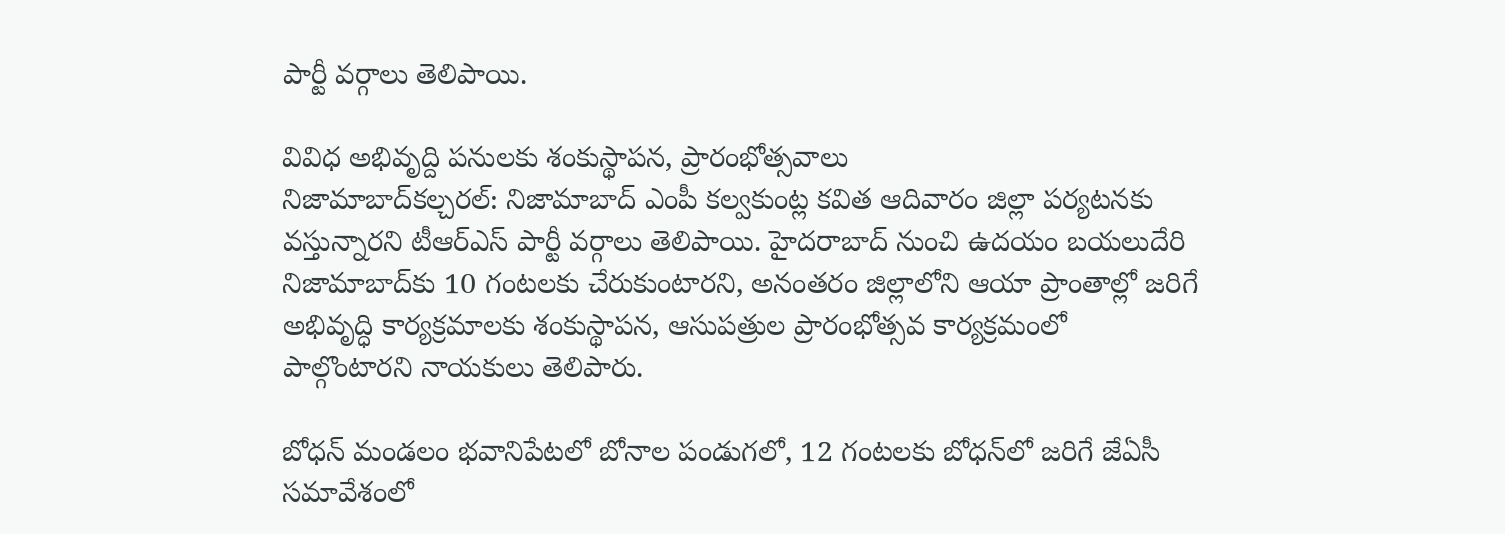పార్టీ వర్గాలు తెలిపాయి.

వివిధ అభివృద్ది పనులకు శంకుస్థాపన, ప్రారంభోత్సవాలు
నిజామాబాద్‌కల్చరల్: నిజామాబాద్ ఎంపీ కల్వకుంట్ల కవిత ఆదివారం జిల్లా పర్యటనకు వస్తున్నారని టీఆర్‌ఎస్ పార్టీ వర్గాలు తెలిపాయి. హైదరాబాద్ నుంచి ఉదయం బయలుదేరి నిజామాబాద్‌కు 10 గంటలకు చేరుకుంటారని, అనంతరం జిల్లాలోని ఆయా ప్రాంతాల్లో జరిగే అభివృద్ధి కార్యక్రమాలకు శంకుస్థాపన, ఆసుపత్రుల ప్రారంభోత్సవ కార్యక్రమంలో పాల్గొంటారని నాయకులు తెలిపారు.

బోధన్ మండలం భవానిపేటలో బోనాల పండుగలో, 12 గంటలకు బోధన్‌లో జరిగే జేఏసీ సమావేశంలో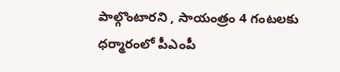పాల్గొంటారని , సాయంత్రం 4 గంటలకు ధర్మారంలో పీఎంపీ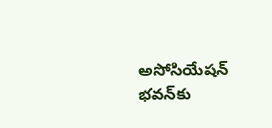అసోసియేషన్ భవన్‌కు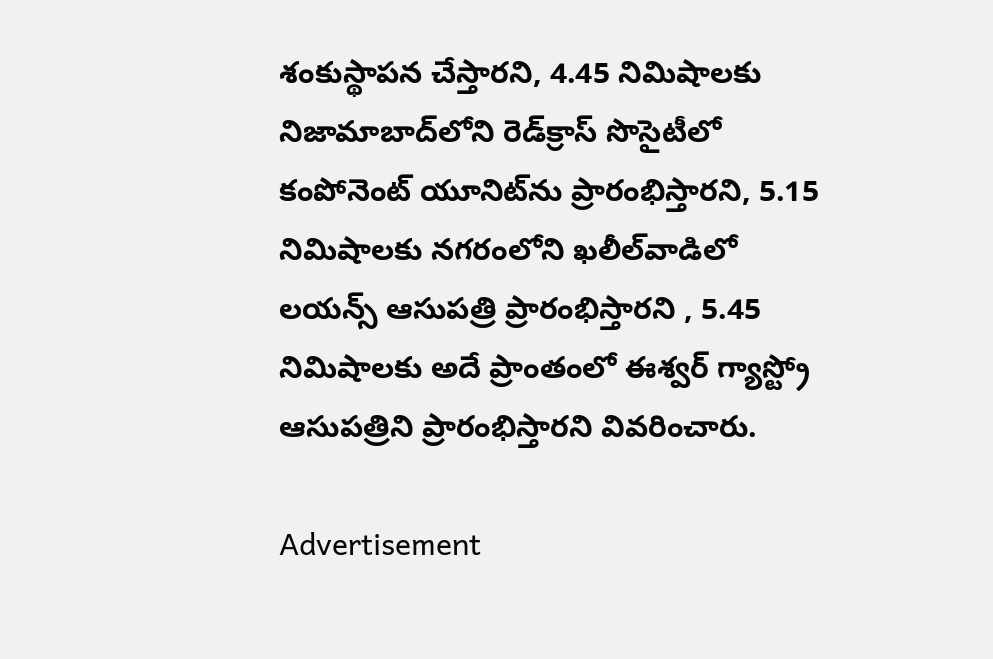శంకుస్థాపన చేస్తారని, 4.45 నిమిషాలకు నిజామాబాద్‌లోని రెడ్‌క్రాస్ సొసైటీలో కంపోనెంట్ యూనిట్‌ను ప్రారంభిస్తారని, 5.15 నిమిషాలకు నగరంలోని ఖలీల్‌వాడిలో లయన్స్ ఆసుపత్రి ప్రారంభిస్తారని , 5.45 నిమిషాలకు అదే ప్రాంతంలో ఈశ్వర్ గ్యాస్ట్రో ఆసుపత్రిని ప్రారంభిస్తారని వివరించారు.

Advertisement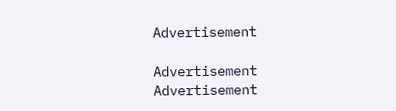Advertisement

Advertisement
Advertisement